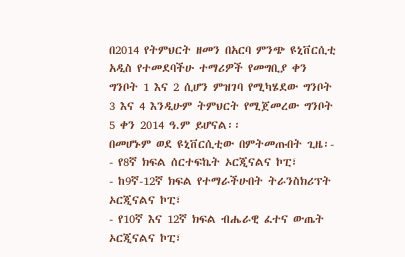በ2014 የትምህርት ዘመን በአርባ ምንጭ ዩኒቨርሲቲ አዲስ የተመደባችሁ ተማሪዎች የመግቢያ ቀን ግንቦት 1 እና 2 ሲሆን ምዝገባ የሚካሄደው ግንቦት 3 እና 4 እንዲሁም ትምህርት የሚጀመረው ግንቦት 5 ቀን 2014 ዓ.ም ይሆናል፡፡
በመሆኑም ወደ ዩኒቨርሲቲው በምትመጡበት ጊዜ፡-
- የ8ኛ ክፍል ሰርተፍኬት ኦርጂናልና ኮፒ፣
- ከ9ኛ-12ኛ ክፍል የተማራችሁበት ትራንስክሪፕት ኦርጂናልና ኮፒ፣
- የ10ኛ እና 12ኛ ክፍል ብሔራዊ ፈተና ውጤት ኦርጂናልና ኮፒ፣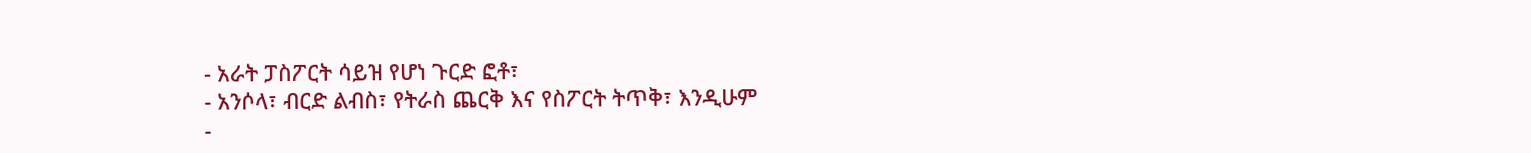- አራት ፓስፖርት ሳይዝ የሆነ ጉርድ ፎቶ፣
- አንሶላ፣ ብርድ ልብስ፣ የትራስ ጨርቅ እና የስፖርት ትጥቅ፣ እንዲሁም
-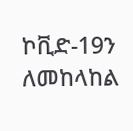ኮቪድ-19ን ለመከላከል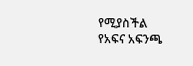የሚያስችል የአፍና አፍንጫ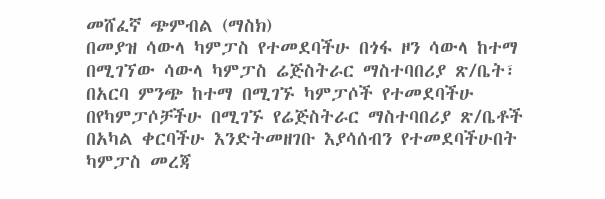መሸፈኛ ጭምብል (ማስክ)
በመያዝ ሳውላ ካምፓስ የተመደባችሁ በጎፋ ዞን ሳውላ ከተማ በሚገኘው ሳውላ ካምፓስ ሬጅስትራር ማስተባበሪያ ጽ/ቤት፣ በአርባ ምንጭ ከተማ በሚገኙ ካምፓሶች የተመደባችሁ በየካምፓሶቻችሁ በሚገኙ የሬጅስትራር ማስተባበሪያ ጽ/ቤቶች በአካል ቀርባችሁ እንድትመዘገቡ እያሳሰብን የተመደባችሁበት ካምፓስ መረጃ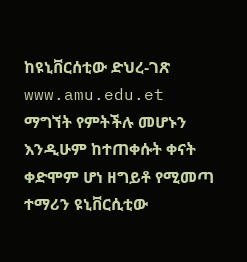ከዩኒቨርሰቲው ድህረ-ገጽ www.amu.edu.et ማግኘት የምትችሉ መሆኑን እንዲሁም ከተጠቀሱት ቀናት ቀድሞም ሆነ ዘግይቶ የሚመጣ ተማሪን ዩኒቨርሲቲው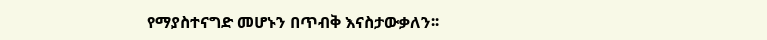የማያስተናግድ መሆኑን በጥብቅ እናስታውቃለን፡፡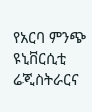የአርባ ምንጭ ዩኒቨርሲቲ ሬጂስትራርና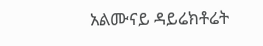አልሙናይ ዳይሬክቶሬት